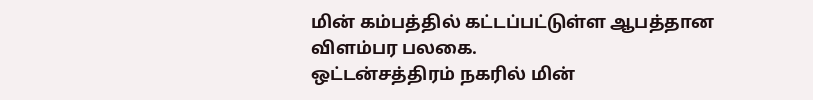மின் கம்பத்தில் கட்டப்பட்டுள்ள ஆபத்தான விளம்பர பலகை.
ஒட்டன்சத்திரம் நகரில் மின்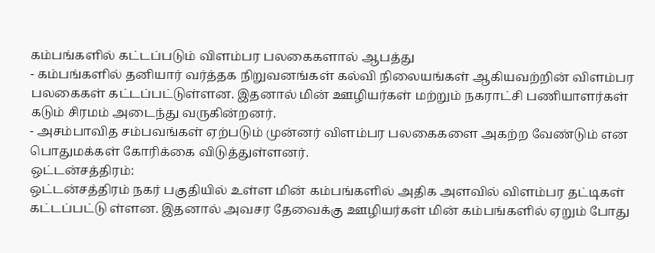கம்பங்களில் கட்டப்படும் விளம்பர பலகைகளால் ஆபத்து
- கம்பங்களில் தனியார் வர்த்தக நிறுவனங்கள் கல்வி நிலையங்கள் ஆகியவற்றின் விளம்பர பலகைகள் கட்டப்பட்டுள்ளன. இதனால் மின் ஊழியர்கள் மற்றும் நகராட்சி பணியாளர்கள் கடும் சிரமம் அடைந்து வருகின்றனர்.
- அசம்பாவித சம்பவங்கள் ஏற்படும் முன்னர் விளம்பர பலகைகளை அகற்ற வேண்டும் என பொதுமக்கள் கோரிக்கை விடுத்துள்ளனர்.
ஒட்டன்சத்திரம்:
ஒட்டன்சத்திரம் நகர் பகுதியில் உள்ள மின் கம்பங்களில் அதிக அளவில் விளம்பர தட்டிகள் கட்டப்பட்டு ள்ளன. இதனால் அவசர தேவைக்கு ஊழியர்கள் மின் கம்பங்களில் ஏறும் போது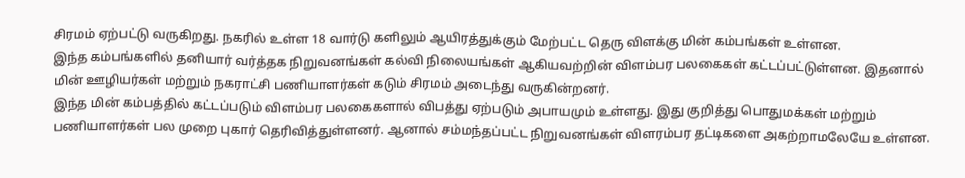சிரமம் ஏற்பட்டு வருகிறது. நகரில் உள்ள 18 வார்டு களிலும் ஆயிரத்துக்கும் மேற்பட்ட தெரு விளக்கு மின் கம்பங்கள் உள்ளன.
இந்த கம்பங்களில் தனியார் வர்த்தக நிறுவனங்கள் கல்வி நிலையங்கள் ஆகியவற்றின் விளம்பர பலகைகள் கட்டப்பட்டுள்ளன. இதனால் மின் ஊழியர்கள் மற்றும் நகராட்சி பணியாளர்கள் கடும் சிரமம் அடைந்து வருகின்றனர்.
இந்த மின் கம்பத்தில் கட்டப்படும் விளம்பர பலகைகளால் விபத்து ஏற்படும் அபாயமும் உள்ளது. இது குறித்து பொதுமக்கள் மற்றும் பணியாளர்கள் பல முறை புகார் தெரிவித்துள்ளனர். ஆனால் சம்மந்தப்பட்ட நிறுவனங்கள் விளரம்பர தட்டிகளை அகற்றாமலேயே உள்ளன.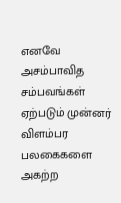எனவே அசம்பாவித சம்பவங்கள் ஏற்படும் முன்னர் விளம்பர பலகைகளை அகற்ற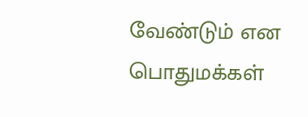வேண்டும் என பொதுமக்கள்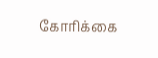கோரிக்கை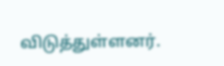விடுத்துள்ளனர்.